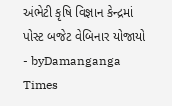અંભેટી કૃષિ વિજ્ઞાન કેન્દ્રમાં પોસ્ટ બજેટ વેબિનાર યોજાયો
- byDamanganga Times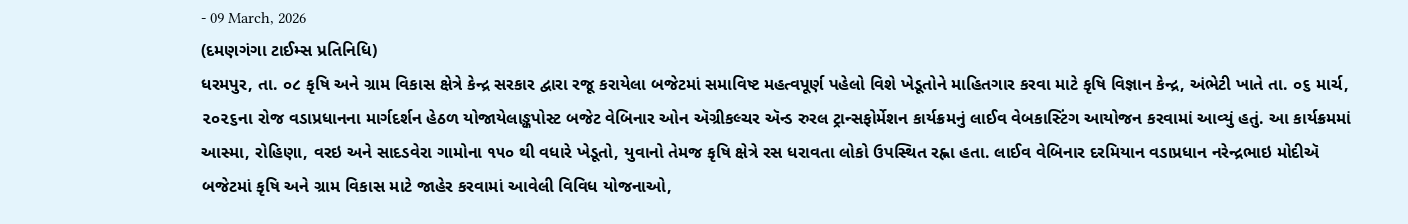- 09 March, 2026
(દમણગંગા ટાઈમ્સ પ્રતિનિધિ)
ધરમપુર, તા. ૦૮ કૃષિ અને ગ્રામ વિકાસ ક્ષેત્રે કેન્દ્ર સરકાર દ્વારા રજૂ કરાયેલા બજેટમાં સમાવિષ્ટ મહત્વપૂર્ણ પહેલો વિશે ખેડૂતોને માહિતગાર કરવા માટે કૃષિ વિજ્ઞાન કેન્દ્ર, અંભેટી ખાતે તા. ૦૬ માર્ચ, ૨૦૨૬ના રોજ વડાપ્રધાનના માર્ગદર્શન હેઠળ યોજાયેલાઙ્કપોસ્ટ બજેટ વેબિનાર ઓન ઍગ્રીકલ્ચર ઍન્ડ રુરલ ટ્રાન્સફોર્મેશન કાર્યક્રમનું લાઈવ વેબકાસ્ટિંગ આયોજન કરવામાં આવ્યું હતું. આ કાર્યક્રમમાં આસ્મા, રોહિણા, વરઇ અને સાદડવેરા ગામોના ૧૫૦ થી વધારે ખેડૂતો, યુવાનો તેમજ કૃષિ ક્ષેત્રે રસ ધરાવતા લોકો ઉપસ્થિત રહ્ના હતા. લાઈવ વેબિનાર દરમિયાન વડાપ્રધાન નરેન્દ્રભાઇ મોદીઍ બજેટમાં કૃષિ અને ગ્રામ વિકાસ માટે જાહેર કરવામાં આવેલી વિવિધ યોજનાઓ,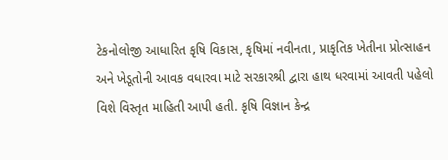ટેકનોલોજી આધારિત કૃષિ વિકાસ, કૃષિમાં નવીનતા, પ્રાકૃતિક ખેતીના પ્રોત્સાહન અને ખેડૂતોની આવક વધારવા માટે સરકારશ્રી દ્વારા હાથ ધરવામાં આવતી પહેલો વિશે વિસ્તૃત માહિતી આપી હતી. કૃષિ વિજ્ઞાન કેન્દ્ર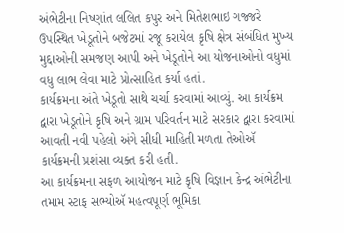અંભેટીના નિષ્ણાંત લલિત કપુર અને મિતેશભાઇ ગજ્જરે ઉપસ્થિત ખેડૂતોને બજેટમાં રજૂ કરાયેલ કૃષિ ક્ષેત્ર સંબંધિત મુખ્ય મુદ્દાઓની સમજણ આપી અને ખેડૂતોને આ યોજનાઓનો વધુમાં વધુ લાભ લેવા માટે પ્રોત્સાહિત કર્યા હતાં.
કાર્યક્રમના અંતે ખેડૂતો સાથે ચર્ચા કરવામાં આવ્યું. આ કાર્યક્રમ દ્વારા ખેડૂતોને કૃષિ અને ગ્રામ પરિવર્તન માટે સરકાર દ્વારા કરવામાં આવતી નવી પહેલો અંગે સીધી માહિતી મળતા તેઓઍ કાર્યક્રમની પ્રશંસા વ્યક્ત કરી હતી.
આ કાર્યક્રમના સફળ આયોજન માટે કૃષિ વિજ્ઞાન કેન્દ્ર અંભેટીના તમામ સ્ટાફ સભ્યોઍ મહત્વપૂર્ણ ભૂમિકા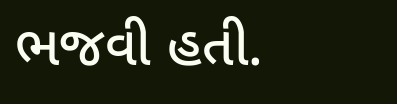ભજવી હતી.